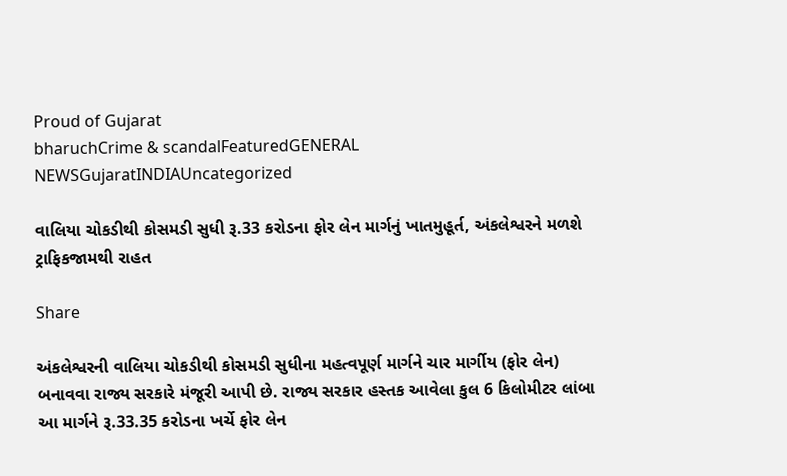Proud of Gujarat
bharuchCrime & scandalFeaturedGENERAL NEWSGujaratINDIAUncategorized

વાલિયા ચોકડીથી કોસમડી સુધી રૂ.33 કરોડના ફોર લેન માર્ગનું ખાતમુહૂર્ત, અંકલેશ્વરને મળશે ટ્રાફિકજામથી રાહત

Share

અંકલેશ્વરની વાલિયા ચોકડીથી કોસમડી સુધીના મહત્વપૂર્ણ માર્ગને ચાર માર્ગીય (ફોર લેન) બનાવવા રાજ્ય સરકારે મંજૂરી આપી છે. રાજ્ય સરકાર હસ્તક આવેલા કુલ 6 કિલોમીટર લાંબા આ માર્ગને રૂ.33.35 કરોડના ખર્ચે ફોર લેન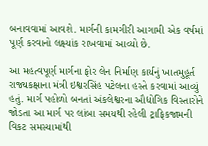બનાવવામાં આવશે. માર્ગની કામગીરી આગામી એક વર્ષમાં પૂર્ણ કરવાનો લક્ષ્યાંક રાખવામાં આવ્યો છે.

આ મહત્વપૂર્ણ માર્ગના ફોર લેન નિર્માણ કાર્યનું ખાતમુહૂર્ત રાજ્યકક્ષાના મંત્રી ઇશ્વરસિંહ પટેલના હસ્તે કરવામાં આવ્યું હતું. માર્ગ પહોળો બનતાં અંકલેશ્વરના ઔદ્યોગિક વિસ્તારોને જોડતા આ માર્ગ પર લાંબા સમયથી રહેલી ટ્રાફિકજામની વિકટ સમસ્યામાંથી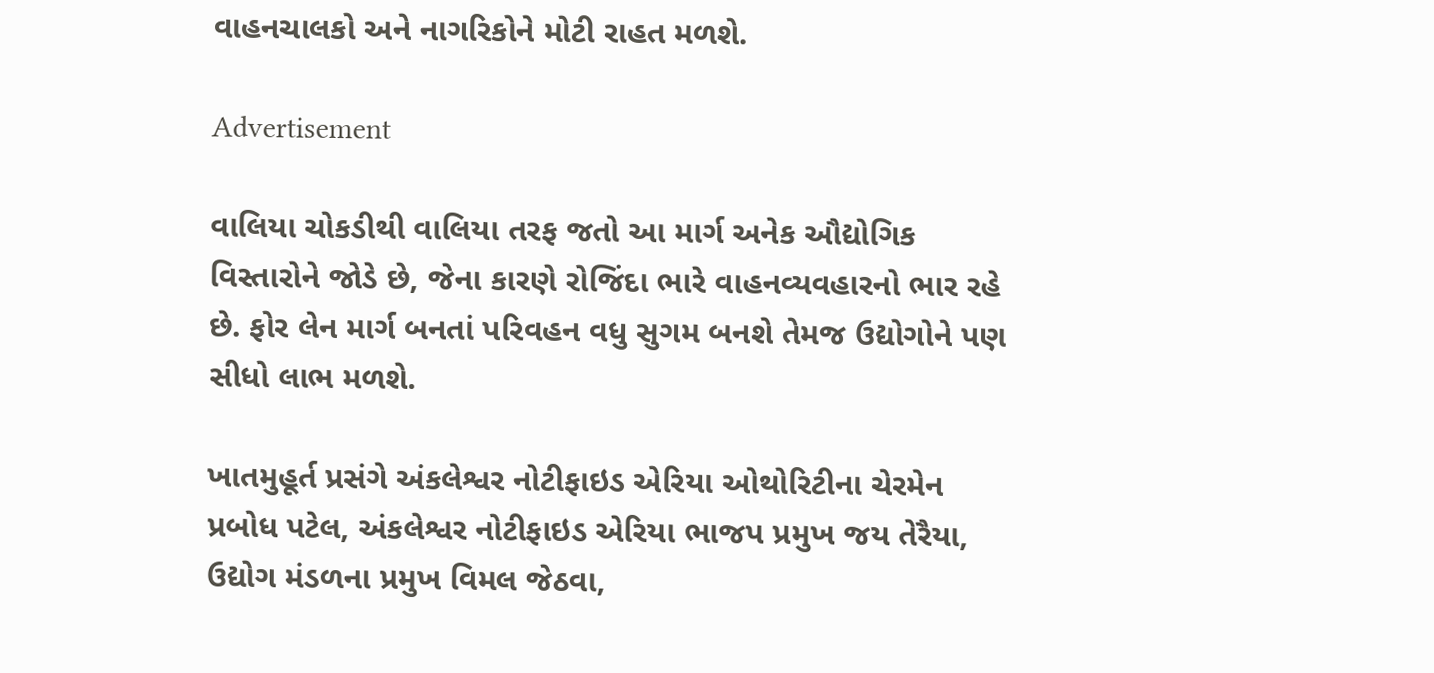વાહનચાલકો અને નાગરિકોને મોટી રાહત મળશે.

Advertisement

વાલિયા ચોકડીથી વાલિયા તરફ જતો આ માર્ગ અનેક ઔદ્યોગિક વિસ્તારોને જોડે છે, જેના કારણે રોજિંદા ભારે વાહનવ્યવહારનો ભાર રહે છે. ફોર લેન માર્ગ બનતાં પરિવહન વધુ સુગમ બનશે તેમજ ઉદ્યોગોને પણ સીધો લાભ મળશે.

ખાતમુહૂર્ત પ્રસંગે અંકલેશ્વર નોટીફાઇડ એરિયા ઓથોરિટીના ચેરમેન પ્રબોધ પટેલ, અંકલેશ્વર નોટીફાઇડ એરિયા ભાજપ પ્રમુખ જય તેરૈયા, ઉદ્યોગ મંડળના પ્રમુખ વિમલ જેઠવા,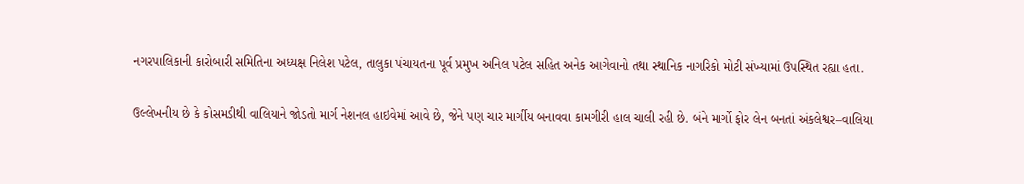નગરપાલિકાની કારોબારી સમિતિના અધ્યક્ષ નિલેશ પટેલ, તાલુકા પંચાયતના પૂર્વ પ્રમુખ અનિલ પટેલ સહિત અનેક આગેવાનો તથા સ્થાનિક નાગરિકો મોટી સંખ્યામાં ઉપસ્થિત રહ્યા હતા.

ઉલ્લેખનીય છે કે કોસમડીથી વાલિયાને જોડતો માર્ગ નેશનલ હાઇવેમાં આવે છે, જેને પણ ચાર માર્ગીય બનાવવા કામગીરી હાલ ચાલી રહી છે. બંને માર્ગો ફોર લેન બનતાં અંકલેશ્વર–વાલિયા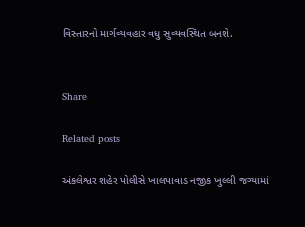વિસ્તારનો માર્ગવ્યવહાર વધુ સુવ્યવસ્થિત બનશે.


Share

Related posts

અંકલેશ્વર શહેર પોલીસે ખાલપાવાડ નજીક ખુલ્લી જગ્યામાં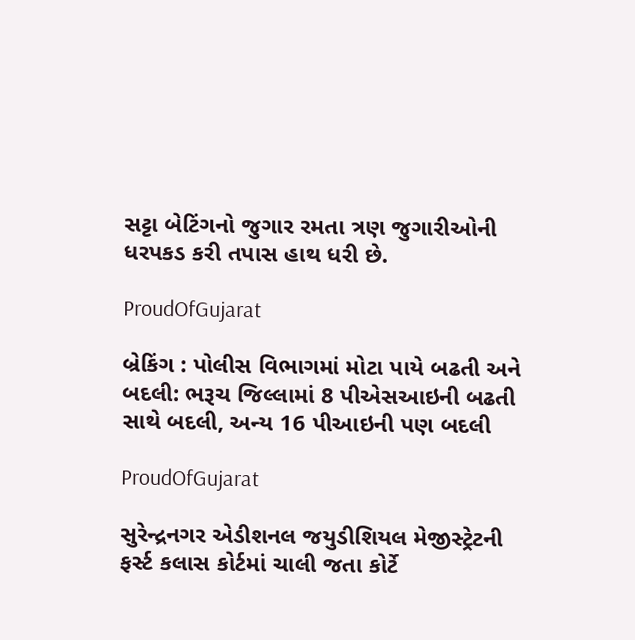સટ્ટા બેટિંગનો જુગાર રમતા ત્રણ જુગારીઓની ધરપકડ કરી તપાસ હાથ ધરી છે.

ProudOfGujarat

બ્રેકિંગ : પોલીસ વિભાગમાં મોટા પાયે બઢતી અને બદલી: ભરૂચ જિલ્લામાં 8 પીએસઆઇની બઢતી સાથે બદલી, અન્ય 16 પીઆઇની પણ બદલી

ProudOfGujarat

સુરેન્દ્રનગર એડીશનલ જયુડીશિયલ મેજીસ્ટ્રેટની ફર્સ્ટ કલાસ કોર્ટમાં ચાલી જતા કોર્ટે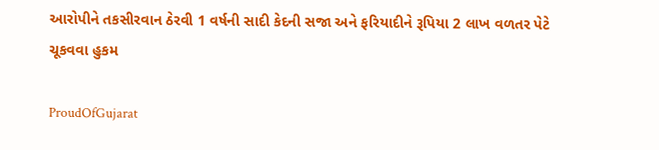આરોપીને તકસીરવાન ઠેરવી 1 વર્ષની સાદી કેદની સજા અને ફરિયાદીને રૂપિયા 2 લાખ વળતર પેટે ચૂકવવા હુકમ

ProudOfGujarat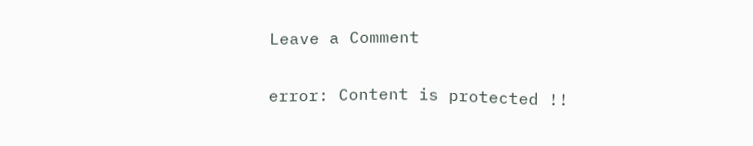Leave a Comment

error: Content is protected !!